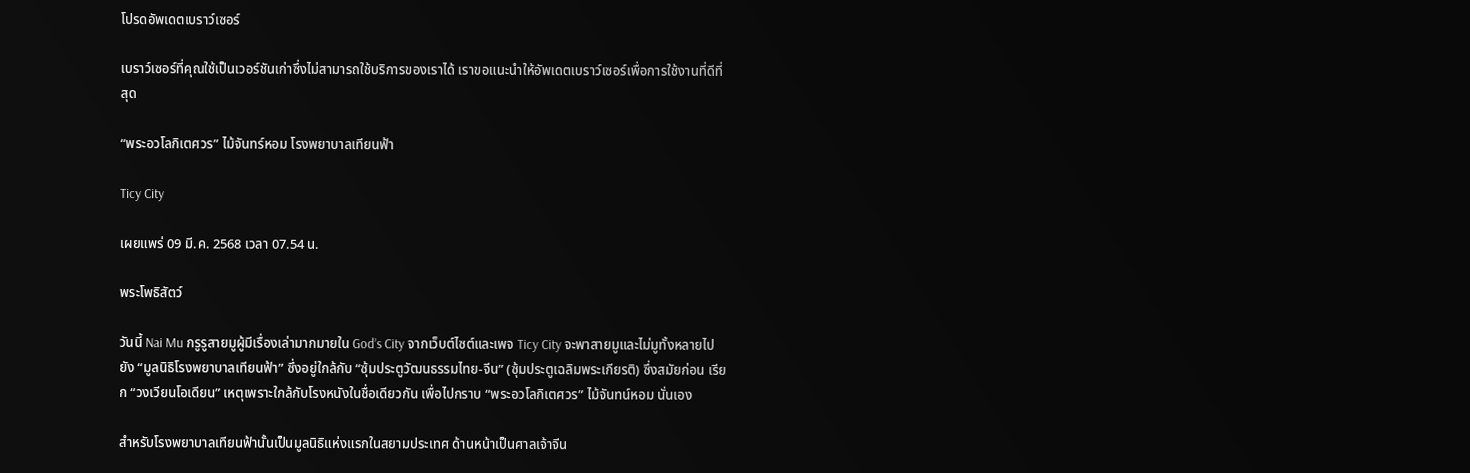โปรดอัพเดตเบราว์เซอร์

เบราว์เซอร์ที่คุณใช้เป็นเวอร์ชันเก่าซึ่งไม่สามารถใช้บริการของเราได้ เราขอแนะนำให้อัพเดตเบราว์เซอร์เพื่อการใช้งานที่ดีที่สุด

“พระอวโลกิเตศวร” ไม้จันทร์หอม โรงพยาบาลเทียนฟ้า

Ticy City

เผยแพร่ 09 มี.ค. 2568 เวลา 07.54 น.

พระโพธิสัตว์

วันนี้ Nai Mu กรูรูสายมูผู้มีเรื่องเล่ามากมายใน God’s City จากเว็บต์ไซต์และเพจ Ticy City จะพาสายมูและไม่มูทั้งหลายไปยัง “มูลนิธิโรงพยาบาลเทียนฟ้า” ซึ่งอยู่ใกล้กับ “ซุ้มประตูวัฒนธรรมไทย-จีน” (ซุ้มประตูเฉลิมพระเกียรติ) ซึ่งสมัยก่อน เรียก “วงเวียนโอเดียน” เหตุเพราะใกล้กับโรงหนังในชื่อเดียวกัน เพื่อไปกราบ “พระอวโลกิเตศวร” ไม้จันทน์หอม นั่นเอง

สำหรับโรงพยาบาลเทียนฟ้านั้นเป็นมูลนิธิแห่งแรกในสยามประเทศ ด้านหน้าเป็นศาลเจ้าจีน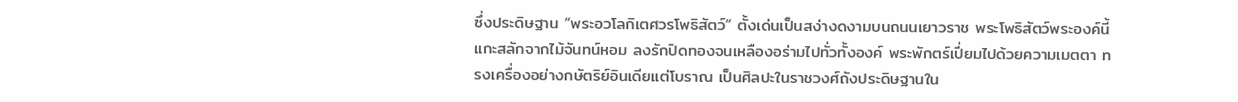ซึ่งประดิษฐาน “พระอวโลกิเตศวรโพธิสัตว์” ตั้งเด่นเป็นสง่างดงามบนถนนเยาวราช พระโพธิสัตว์พระองค์นี้แกะสลักจากไม้จันทน์หอม ลงรักปิดทองจนเหลืองอร่ามไปทั่วทั้งองค์ พระพักตร์เปี่ยมไปด้วยความเมตตา ทรงเครื่องอย่างกษัตริย์อินเดียแต่โบราณ เป็นศิลปะในราชวงศ์ถังประดิษฐานใน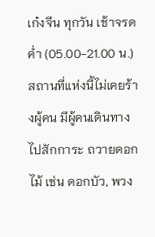เก๋งจีน ทุกวัน เช้าจรดค่ำ (05.00-21.00 น.) สถานที่แห่งนี้ไม่เคยร้างผู้คน มีผู้คนเดินทางไปสักการะ ถวายดอกไม้ เช่น ดอกบัว, พวง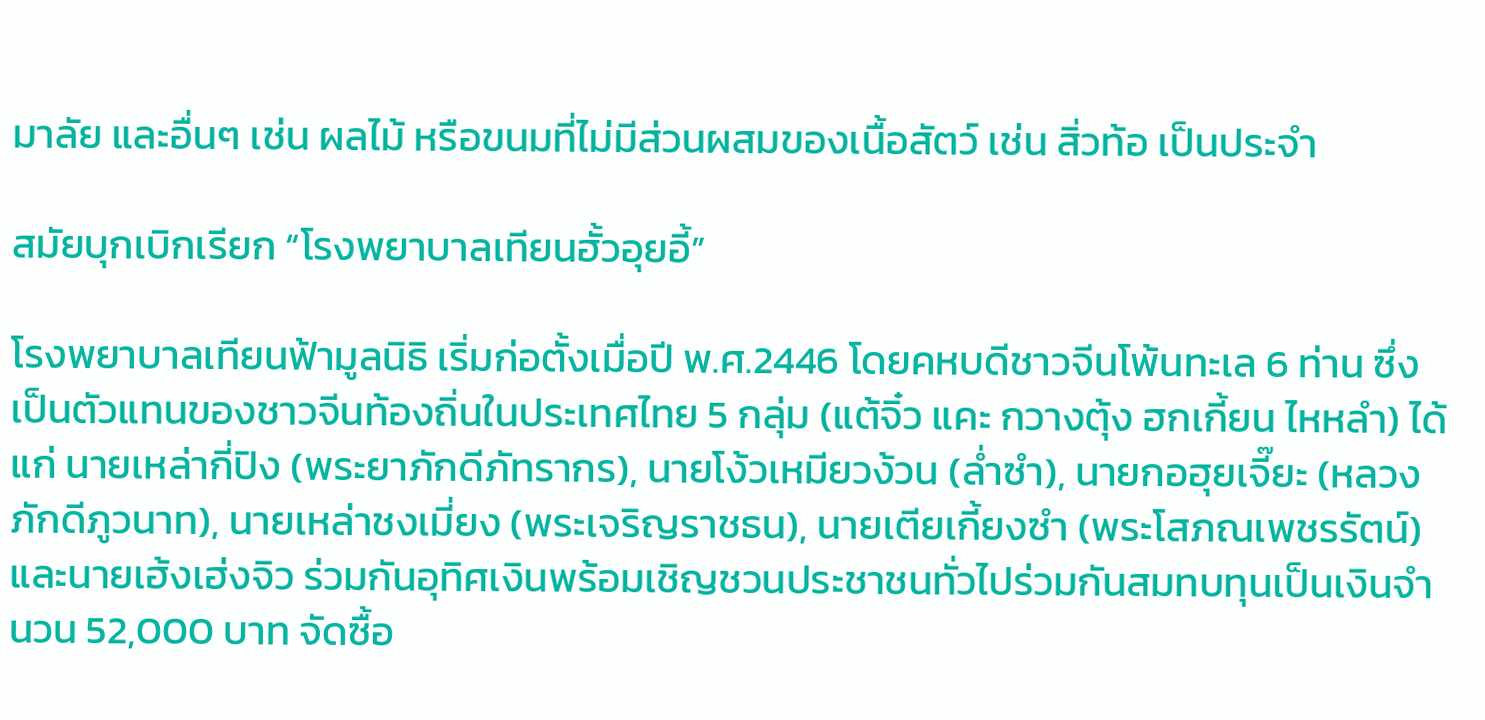มาลัย และอื่นๆ เช่น ผลไม้ หรือขนมที่ไม่มีส่วนผสมของเนื้อสัตว์ เช่น สิ่วท้อ เป็นประจำ

สมัยบุกเบิกเรียก “โรงพยาบาลเทียนฮั้วอุยอี้”

โรงพยาบาลเทียนฟ้ามูลนิธิ เริ่มก่อตั้งเมื่อปี พ.ศ.2446 โดยคหบดีชาวจีนโพ้นทะเล 6 ท่าน ซึ่งเป็นตัวแทนของชาวจีนท้องถิ่นในประเทศไทย 5 กลุ่ม (แต้จิ๋ว แคะ กวางตุ้ง ฮกเกี้ยน ไหหลำ) ได้แก่ นายเหล่ากี่ปิง (พระยาภักดีภัทรากร), นายโง้วเหมียวง้วน (ล่ำซำ), นายกอฮุยเจี๊ยะ (หลวงภักดีภูวนาท), นายเหล่าชงเมี่ยง (พระเจริญราชธน), นายเตียเกี้ยงซำ (พระโสภณเพชรรัตน์) และนายเฮ้งเฮ่งจิว ร่วมกันอุทิศเงินพร้อมเชิญชวนประชาชนทั่วไปร่วมกันสมทบทุนเป็นเงินจำนวน 52,000 บาท จัดซื้อ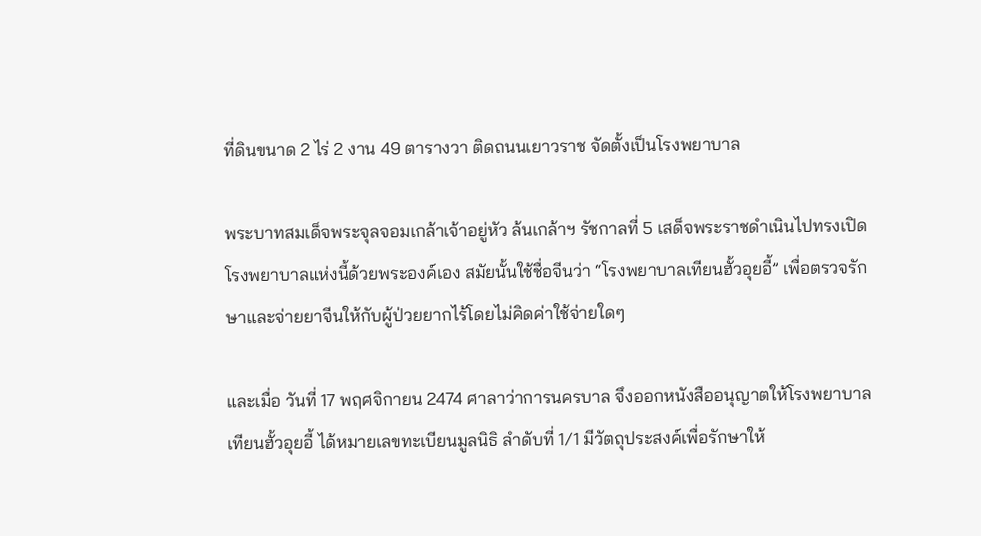ที่ดินขนาด 2 ไร่ 2 งาน 49 ตารางวา ติดถนนเยาวราช จัดตั้งเป็นโรงพยาบาล

พระบาทสมเด็จพระจุลจอมเกล้าเจ้าอยู่หัว ล้นเกล้าฯ รัชกาลที่ 5 เสด็จพระราชดำเนินไปทรงเปิดโรงพยาบาลแห่งนี้ด้วยพระองค์เอง สมัยนั้นใช้ชื่อจีนว่า “โรงพยาบาลเทียนฮั้วอุยอี้” เพื่อตรวจรักษาและจ่ายยาจีนให้กับผู้ป่วยยากไร้โดยไม่คิดค่าใช้จ่ายใดๆ

และเมื่อ วันที่ 17 พฤศจิกายน 2474 ศาลาว่าการนครบาล จึงออกหนังสืออนุญาตให้โรงพยาบาลเทียนฮั้วอุยอี้ ได้หมายเลขทะเบียนมูลนิธิ ลำดับที่ 1/1 มีวัตถุประสงค์เพื่อรักษาให้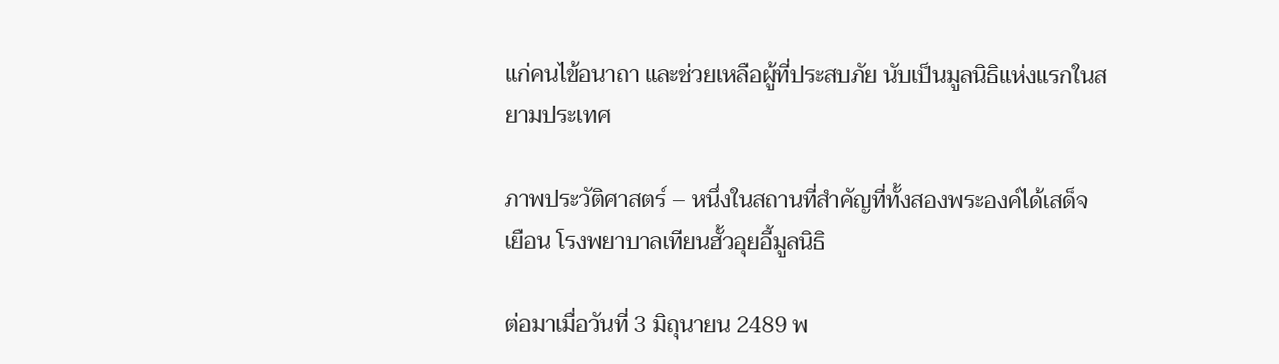แก่คนไข้อนาถา และช่วยเหลือผู้ที่ประสบภัย นับเป็นมูลนิธิแห่งแรกในสยามประเทศ

ภาพประวัติศาสตร์ – หนึ่งในสถานที่สำคัญที่ทั้งสองพระองค์ได้เสด็จเยือน โรงพยาบาลเทียนฮั้วอุยอี้มูลนิธิ

ต่อมาเมื่อวันที่ 3 มิถุนายน 2489 พ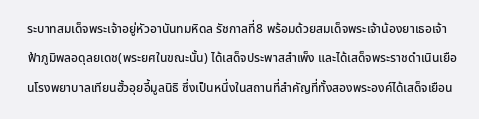ระบาทสมเด็จพระเจ้าอยู่หัวอานันทมหิดล รัชกาลที่8 พร้อมด้วยสมเด็จพระเจ้าน้องยาเธอเจ้าฟ้าภูมิพลอดุลยเดช(พระยศในขณะนั้น) ได้เสด็จประพาสสำเพ็ง และได้เสด็จพระราชดำเนินเยือนโรงพยาบาลเทียนฮั้วอุยอี้มูลนิธิ ซึ่งเป็นหนึ่งในสถานที่สำคัญที่ทั้งสองพระองค์ได้เสด็จเยือน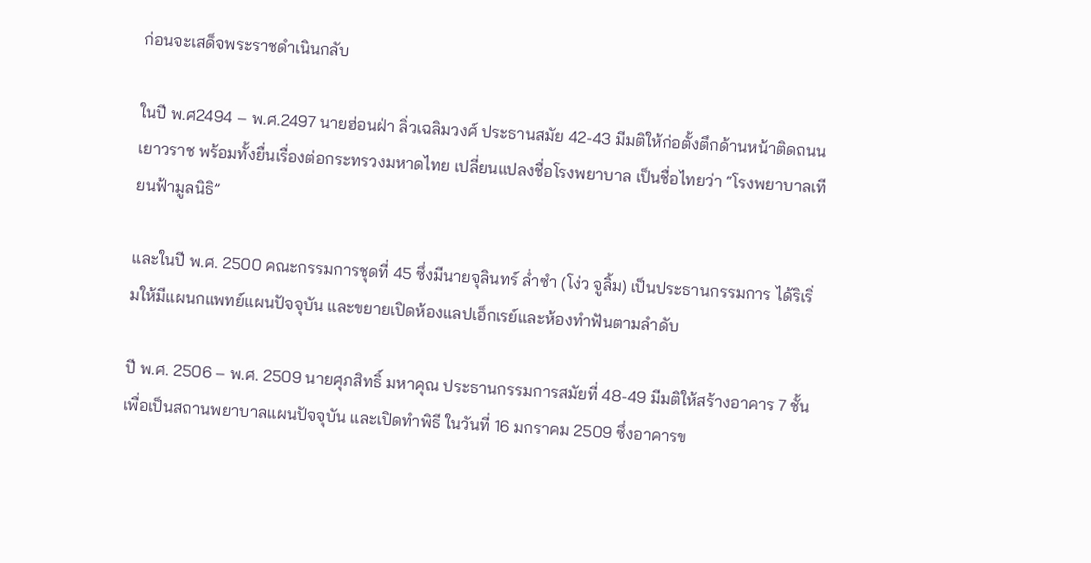ก่อนจะเสด็จพระราชดำเนินกลับ

ในปี พ.ศ2494 – พ.ศ.2497 นายฮ่อนฝ่า ลิ่วเฉลิมวงศ์ ประธานสมัย 42-43 มีมติให้ก่อตั้งตึกด้านหน้าติดถนนเยาวราช พร้อมทั้งยื่นเรื่องต่อกระทรวงมหาดไทย เปลี่ยนแปลงชื่อโรงพยาบาล เป็นชื่อไทยว่า “โรงพยาบาลเทียนฟ้ามูลนิธิ”

และในปี พ.ศ. 2500 คณะกรรมการชุดที่ 45 ซึ่งมีนายจุลินทร์ ล่ำซำ (โง่ว จูลิ้ม) เป็นประธานกรรมการ ได้ริเริ่มให้มีแผนกแพทย์แผนปัจจุบัน และขยายเปิดห้องแลปเอ็กเรย์และห้องทำฟันตามลำดับ

ปี พ.ศ. 2506 – พ.ศ. 2509 นายศุภสิทธิ์ มหาคุณ ประธานกรรมการสมัยที่ 48-49 มีมติให้สร้างอาคาร 7 ชั้น เพื่อเป็นสถานพยาบาลแผนปัจจุบัน และเปิดทำพิธี ในวันที่ 16 มกราคม 2509 ซึ่งอาคารข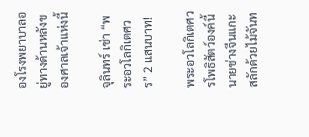องโรงพยาบาลอยู่ทางด้านหลังของศาลเจ้าแห่งนี้

จุลินทร์ เช่า “พระอวโลกิเตศวร” 2 แสนบาท!

พระอวโลกิเตศวรโพธิสัตว์องค์นี้ นายช่างจีนแกะสลักด้วยไม้จันท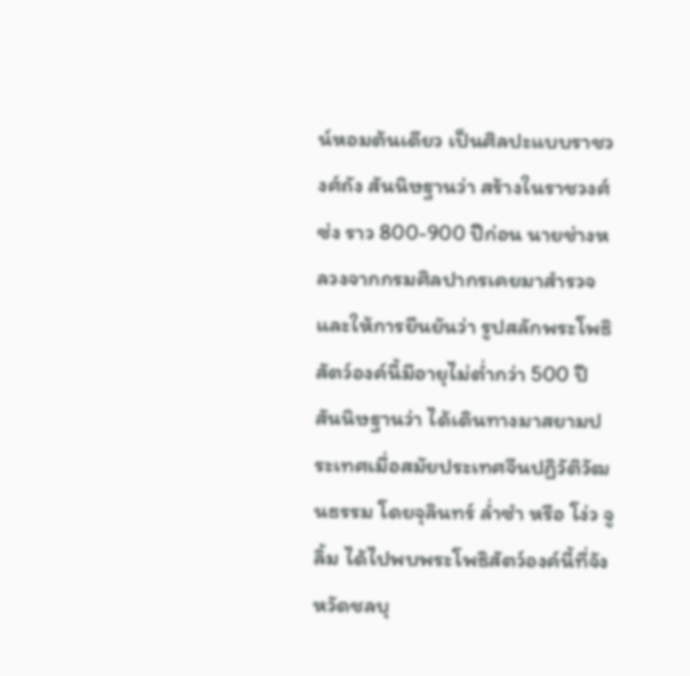น์หอมต้นเดียว เป็นศิลปะแบบราชวงศ์ถัง สันนิษฐานว่า สร้างในราชวงศ์ซ่ง ราว 800-900 ปีก่อน นายช่างหลวงจากกรมศิลปากรเคยมาสำรวจ และให้การยืนยันว่า รูปสลักพระโพธิสัตว์องค์นี้มีอายุไม่ต่ำกว่า 500 ปี สันนิษฐานว่า ได้เดินทางมาสยามประเทศเมื่อสมัยประเทศจีนปฏิวัติวัฒนธรรม โดยจุลินทร์ ล่ำซำ หรือ โง่ว จูลิ้ม ได้ไปพบพระโพธิสัตว์องค์นี้ที่จังหวัดชลบุ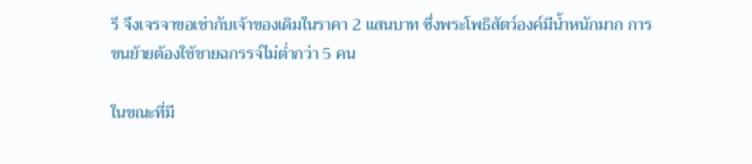รี จึงเจรจาขอเช่ากับเจ้าของเดิมในราคา 2 แสนบาท ซึ่งพระโพธิสัตว์องค์มีน้ำหนักมาก การขนย้ายต้องใช้ชายฉกรรจ์ไม่ต่ำกว่า 5 คน

ในขณะที่มี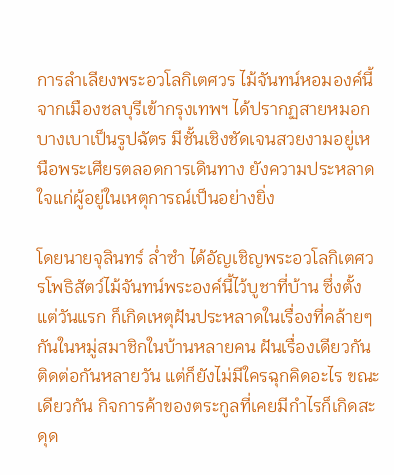การลำเลียงพระอวโลกิเตศวร ไม้จันทน์หอมองค์นี้จากเมืองชลบุรีเข้ากรุงเทพฯ ได้ปรากฏสายหมอกบางเบาเป็นรูปฉัตร มีชั้นเชิงชัดเจนสวยงามอยู่เหนือพระเศียรตลอดการเดินทาง ยังความประหลาดใจแก่ผู้อยู่ในเหตุการณ์เป็นอย่างยิ่ง

โดยนายจุลินทร์ ล่ำซำ ได้อัญเชิญพระอวโลกิเตศวรโพธิสัตว์ไม้จันทน์พระองค์นี้ไว้บูชาที่บ้าน ซึ่งตั้งแต่วันแรก ก็เกิดเหตุฝันประหลาดในเรื่องที่คล้ายๆ กันในหมู่สมาชิกในบ้านหลายคน ฝันเรื่องเดียวกันติดต่อกันหลายวัน แต่ก็ยังไม่มีใครฉุกคิดอะไร ขณะเดียวกัน กิจการค้าของตระกูลที่เคยมีกำไรก็เกิดสะดุด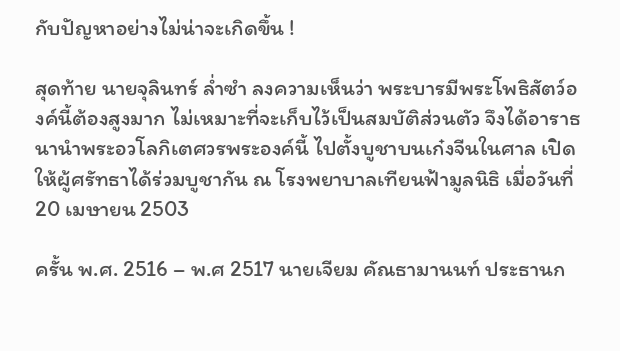กับปัญหาอย่างไม่น่าจะเกิดขึ้น !

สุดท้าย นายจุลินทร์ ล่ำซำ ลงความเห็นว่า พระบารมีพระโพธิสัตว์องค์นี้ต้องสูงมาก ไม่เหมาะที่จะเก็บไว้เป็นสมบัติส่วนตัว จึงได้อาราธนานำพระอวโลกิเตศวรพระองค์นี้ ไปตั้งบูชาบนเก๋งจีนในศาล เปิดให้ผู้ศรัทธาได้ร่วมบูชากัน ณ โรงพยาบาลเทียนฟ้ามูลนิธิ เมื่อวันที่ 20 เมษายน 2503

ครั้น พ.ศ. 2516 – พ.ศ 2517 นายเจียม คัณธามานนท์ ประธานก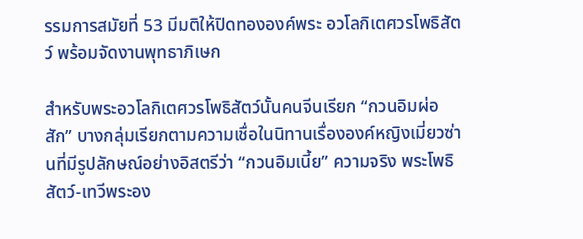รรมการสมัยที่ 53 มีมติให้ปิดทององค์พระ อวโลกิเตศวรโพธิสัตว์ พร้อมจัดงานพุทธาภิเษก

สำหรับพระอวโลกิเตศวรโพธิสัตว์นั้นคนจีนเรียก “กวนอิมผ่อสัก” บางกลุ่มเรียกตามความเชื่อในนิทานเรื่ององค์หญิงเมี่ยวซ่านที่มีรูปลักษณ์อย่างอิสตรีว่า “กวนอิมเนี้ย” ความจริง พระโพธิสัตว์-เทวีพระอง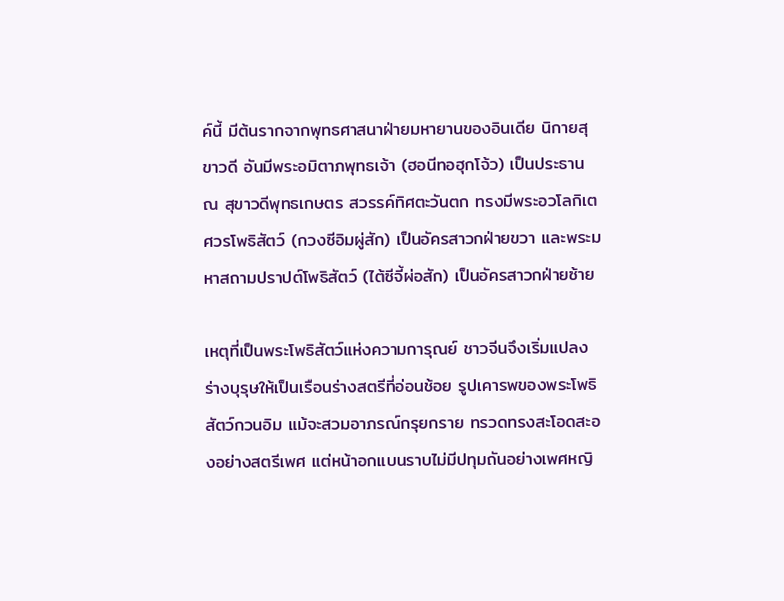ค์นี้ มีต้นรากจากพุทธศาสนาฝ่ายมหายานของอินเดีย นิกายสุขาวดี อันมีพระอมิตาภพุทธเจ้า (ฮอนีทอฮุกโจ้ว) เป็นประธาน ณ สุขาวดีพุทธเกษตร สวรรค์ทิศตะวันตก ทรงมีพระอวโลกิเตศวรโพธิสัตว์ (กวงซีอิมผู่สัก) เป็นอัครสาวกฝ่ายขวา และพระมหาสถามปราปต์โพธิสัตว์ (ไต้ซีจี้ผ่อสัก) เป็นอัครสาวกฝ่ายซ้าย

เหตุที่เป็นพระโพธิสัตว์แห่งความการุณย์ ชาวจีนจึงเริ่มแปลงร่างบุรุษให้เป็นเรือนร่างสตรีที่อ่อนช้อย รูปเคารพของพระโพธิสัตว์กวนอิม แม้จะสวมอาภรณ์กรุยกราย ทรวดทรงสะโอดสะองอย่างสตรีเพศ แต่หน้าอกแบนราบไม่มีปทุมถันอย่างเพศหญิ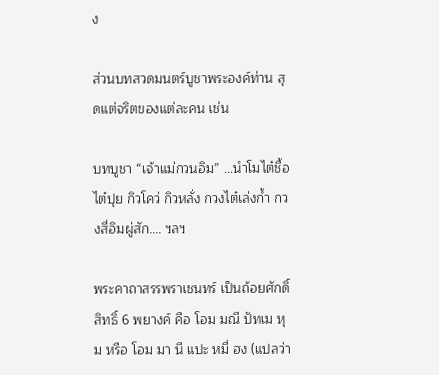ง

ส่วนบทสวดมนตร์บูชาพระองค์ท่าน สุดแต่จริตของแต่ละคน เช่น

บทบูชา “เจ้าแม่กวนอิม” …นำโมไต๋ชื้อ ไต๋ปุย กิวโคว่ กิวหลั่ง กวงไต๋เล่งก้ำ กวงสี่อิมผู่สัก…. ฯลฯ

พระคาถาสรรพราเชนทร์ เป็นถ้อยศักดิ์สิทธิ์ 6 พยางค์ คือ โอม มณี ปัทเม หุม หรือ โอม มา นี แปะ หมี่ ฮง (แปลว่า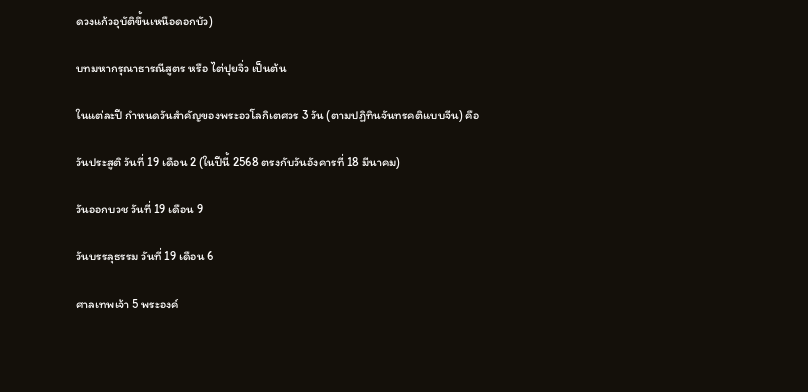ดวงแก้วอุบัติขึ้นเหนือดอกบัว)

บทมหากรุณาธารณีสูตร หรือ ไต่ปุยจิ่ว เป็นต้น

ในแต่ละปี กำหนดวันสำคัญของพระอวโลกิเตศวร 3 วัน (ตามปฏิทินจันทรคติแบบจีน) คือ

วันประสูติ วันที่ 19 เดือน 2 (ในปีนี้ 2568 ตรงกับวันอังคารที่ 18 มีนาคม)

วันออกบวช วันที่ 19 เดือน 9

วันบรรลุธรรม วันที่ 19 เดือน 6

ศาลเทพเจ้า 5 พระองค์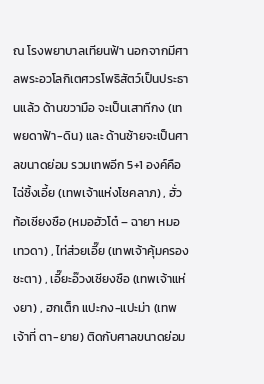ณ โรงพยาบาลเทียนฟ้า นอกจากมีศาลพระอวโลกิเตศวรโพธิสัตว์เป็นประธานแล้ว ด้านขวามือ จะเป็นเสาทีกง (เทพยดาฟ้า-ดิน) และ ด้านซ้ายจะเป็นศาลขนาดย่อม รวมเทพอีก 5+1 องค์คือ ไฉ่ซิ้งเอี้ย (เทพเจ้าแห่งโชคลาภ) , ฮั่วท้อเซียงซือ (หมอฮัวโต๋ – ฉายา หมอเทวดา) , ไท่ส่วยเอี๊ย (เทพเจ้าคุ้มครองชะตา) , เอี๊ยะอ๊วงเซียงซือ (เทพเจ้าแห่งยา) , ฮกเต็ก แปะกง-แปะม่า (เทพเจ้าที่ ตา-ยาย) ติดกับศาลขนาดย่อม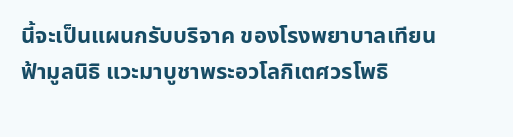นี้จะเป็นแผนกรับบริจาค ของโรงพยาบาลเทียนฟ้ามูลนิธิ แวะมาบูชาพระอวโลกิเตศวรโพธิ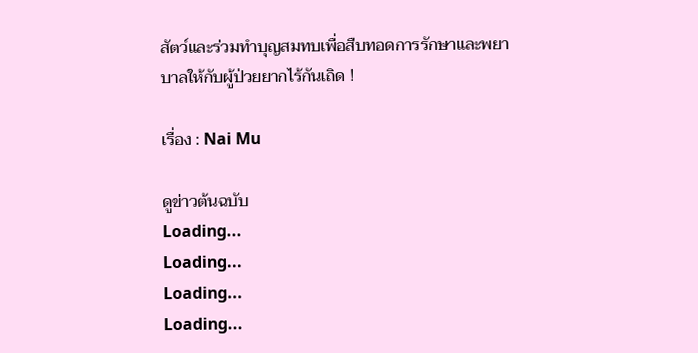สัตว์และร่วมทำบุญสมทบเพื่อสืบทอดการรักษาและพยาบาลให้กับผู้ป่วยยากไร้กันเถิด !

เรื่อง : Nai Mu

ดูข่าวต้นฉบับ
Loading...
Loading...
Loading...
Loading...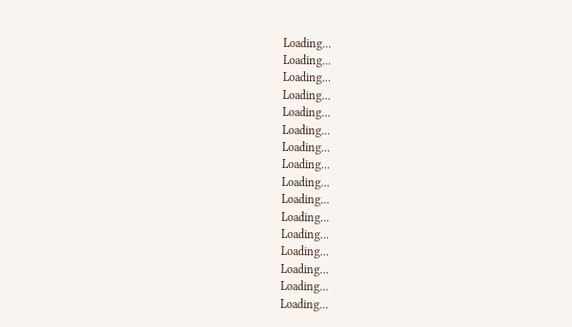Loading...
Loading...
Loading...
Loading...
Loading...
Loading...
Loading...
Loading...
Loading...
Loading...
Loading...
Loading...
Loading...
Loading...
Loading...
Loading...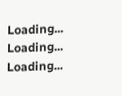Loading...
Loading...
Loading...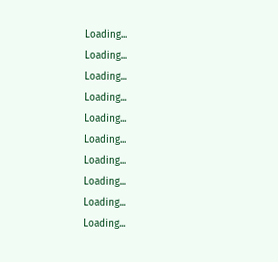Loading...
Loading...
Loading...
Loading...
Loading...
Loading...
Loading...
Loading...
Loading...
Loading...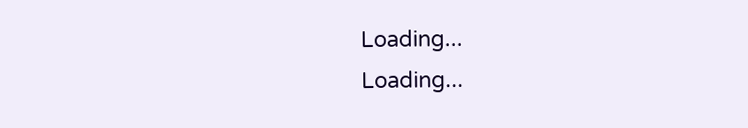Loading...
Loading...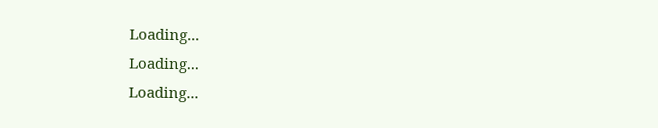Loading...
Loading...
Loading...